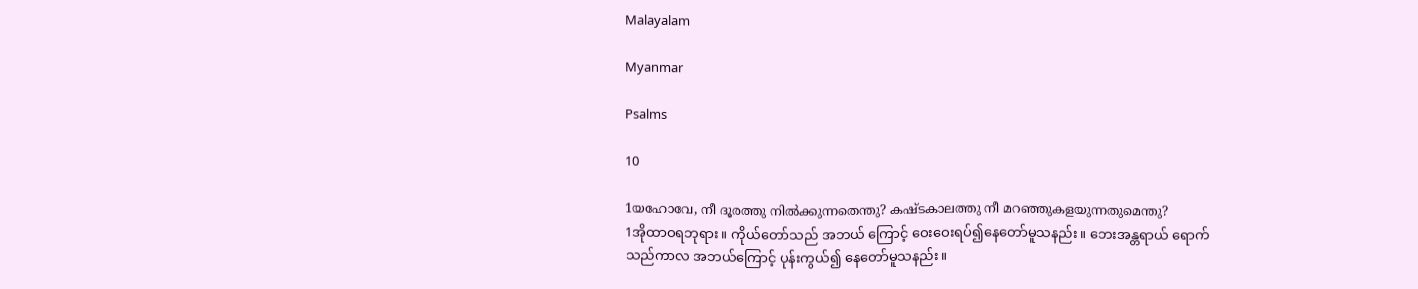Malayalam

Myanmar

Psalms

10

1യഹോവേ, നീ ദൂരത്തു നില്‍ക്കുന്നതെന്തു? കഷ്ടകാലത്തു നീ മറഞ്ഞുകളയുന്നതുമെന്തു?
1အိုထာဝရဘုရား။ ကိုယ်တော်သည် အဘယ် ကြောင့် ဝေးဝေးရပ်၍နေတော်မူသနည်း။ ဘေးအန္တရာယ် ရောက်သည်ကာလ အဘယ်ကြောင့် ပုန်းကွယ်၍ နေတော်မူသနည်း။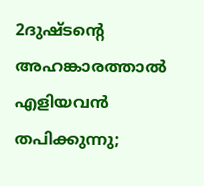2ദുഷ്ടന്റെ അഹങ്കാരത്താല്‍ എളിയവന്‍ തപിക്കുന്നു;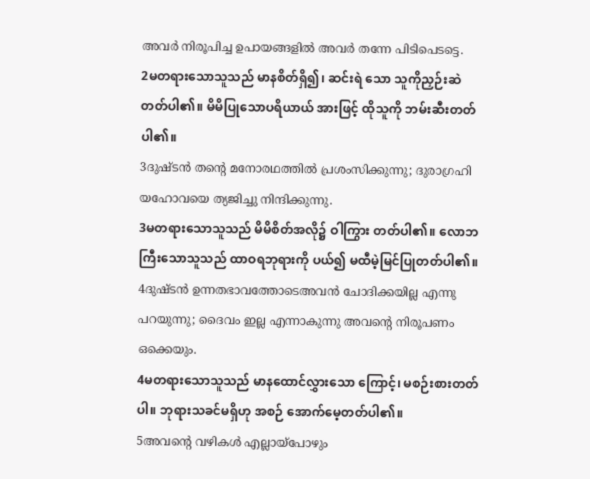അവര്‍ നിരൂപിച്ച ഉപായങ്ങളില്‍ അവര്‍ തന്നേ പിടിപെടട്ടെ.
2မတရားသောသူသည် မာနစိတ်ရှိ၍၊ ဆင်းရဲ သော သူကိုညှဉ်းဆဲတတ်ပါ၏။ မိမိပြုသောပရိယာယ် အားဖြင့် ထိုသူကို ဘမ်းဆီးတတ်ပါ၏။
3ദുഷ്ടന്‍ തന്റെ മനോരഥത്തില്‍ പ്രശംസിക്കുന്നു; ദുരാഗ്രഹി യഹോവയെ ത്യജിച്ചു നിന്ദിക്കുന്നു.
3မတရားသောသူသည် မိမိစိတ်အလို၌ ဝါကြွား တတ်ပါ၏။ လောဘကြီးသောသူသည် ထာဝရဘုရားကို ပယ်၍ မထီမဲ့မြင်ပြုတတ်ပါ၏။
4ദുഷ്ടന്‍ ഉന്നതഭാവത്തോടെഅവന്‍ ചോദിക്കയില്ല എന്നു പറയുന്നു; ദൈവം ഇല്ല എന്നാകുന്നു അവന്റെ നിരൂപണം ഒക്കെയും.
4မတရားသောသူသည် မာနထောင်လွှားသော ကြောင့်၊ မစဉ်းစားတတ်ပါ။ ဘုရားသခင်မရှိဟု အစဉ် အောက်မေ့တတ်ပါ၏။
5അവന്റെ വഴികള്‍ എല്ലായ്പോഴും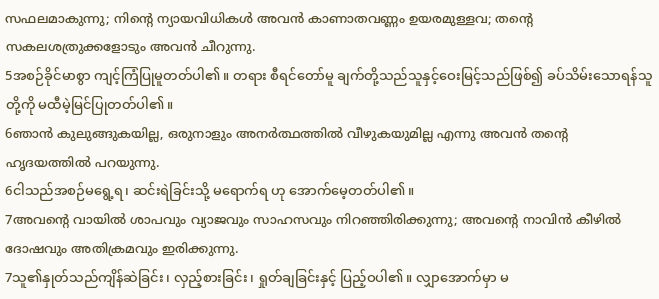സഫലമാകുന്നു; നിന്റെ ന്യായവിധികള്‍ അവന്‍ കാണാതവണ്ണം ഉയരമുള്ളവ; തന്റെ സകലശത്രുക്കളോടും അവന്‍ ചീറുന്നു.
5အစဉ်ခိုင်မာစွာ ကျင့်ကြံပြုမူတတ်ပါ၏။ တရား စီရင်တော်မူ ချက်တို့သည်သူနှင့်ဝေးမြင့်သည်ဖြစ်၍ ခပ်သိမ်းသောရန်သူတို့ကို မထီမဲ့မြင်ပြုတတ်ပါ၏။
6ഞാന്‍ കുലുങ്ങുകയില്ല, ഒരുനാളും അനര്‍ത്ഥത്തില്‍ വീഴുകയുമില്ല എന്നു അവന്‍ തന്റെ ഹൃദയത്തില്‍ പറയുന്നു.
6ငါသည်အစဉ်မရွေ့ရ၊ ဆင်းရဲခြင်းသို့ မရောက်ရ ဟု အောက်မေ့တတ်ပါ၏။
7അവന്റെ വായില്‍ ശാപവും വ്യാജവും സാഹസവും നിറഞ്ഞിരിക്കുന്നു; അവന്റെ നാവിന്‍ കീഴില്‍ ദോഷവും അതിക്രമവും ഇരിക്കുന്നു.
7သူ၏နှုတ်သည်ကျိန်ဆဲခြင်း၊ လှည့်စားခြင်း၊ ရှုတ်ချခြင်းနှင့် ပြည့်ဝပါ၏။ လျှာအောက်မှာ မ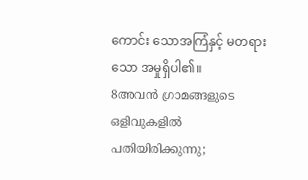ကောင်း သောအကြံနှင့် မတရားသော အမှုရှိပါ၏။
8അവന്‍ ഗ്രാമങ്ങളുടെ ഒളിവുകളില്‍ പതിയിരിക്കുന്നു;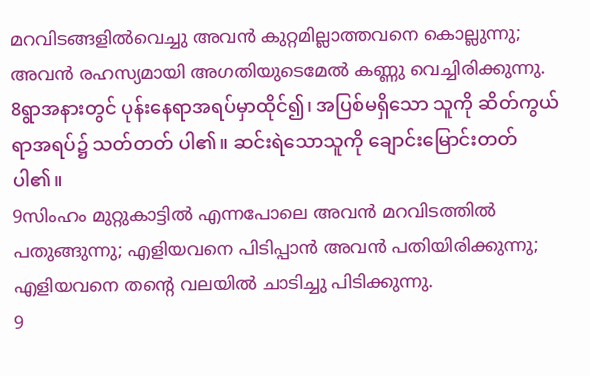മറവിടങ്ങളില്‍വെച്ചു അവന്‍ കുറ്റമില്ലാത്തവനെ കൊല്ലുന്നു; അവന്‍ രഹസ്യമായി അഗതിയുടെമേല്‍ കണ്ണു വെച്ചിരിക്കുന്നു.
8ရွာအနားတွင် ပုန်းနေရာအရပ်မှာထိုင်၍၊ အပြစ်မရှိသော သူကို ဆိတ်ကွယ်ရာအရပ်၌ သတ်တတ် ပါ၏။ ဆင်းရဲသောသူကို ချောင်းမြောင်းတတ်ပါ၏။
9സിംഹം മുറ്റുകാട്ടില്‍ എന്നപോലെ അവന്‍ മറവിടത്തില്‍ പതുങ്ങുന്നു; എളിയവനെ പിടിപ്പാന്‍ അവന്‍ പതിയിരിക്കുന്നു; എളിയവനെ തന്റെ വലയില്‍ ചാടിച്ചു പിടിക്കുന്നു.
9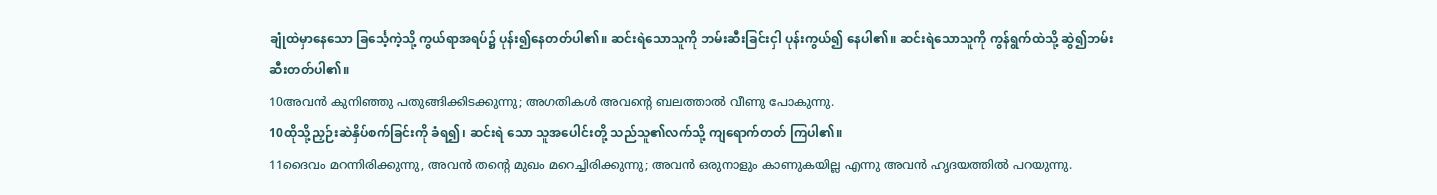ချုံထဲမှာနေသော ခြင်္သေ့ကဲ့သို့ ကွယ်ရာအရပ်၌ ပုန်း၍နေတတ်ပါ၏။ ဆင်းရဲသောသူကို ဘမ်းဆီးခြင်းငှါ ပုန်းကွယ်၍ နေပါ၏။ ဆင်းရဲသောသူကို ကွန်ရွက်ထဲသို့ ဆွဲ၍ဘမ်းဆီးတတ်ပါ၏။
10അവന്‍ കുനിഞ്ഞു പതുങ്ങിക്കിടക്കുന്നു; അഗതികള്‍ അവന്റെ ബലത്താല്‍ വീണു പോകുന്നു.
10ထိုသို့ညှဉ်းဆဲနှိပ်စက်ခြင်းကို ခံရ၍၊ ဆင်းရဲ သော သူအပေါင်းတို့ သည်သူ၏လက်သို့ ကျရောက်တတ် ကြပါ၏။
11ദൈവം മറന്നിരിക്കുന്നു, അവന്‍ തന്റെ മുഖം മറെച്ചിരിക്കുന്നു; അവന്‍ ഒരുനാളും കാണുകയില്ല എന്നു അവന്‍ ഹൃദയത്തില്‍ പറയുന്നു.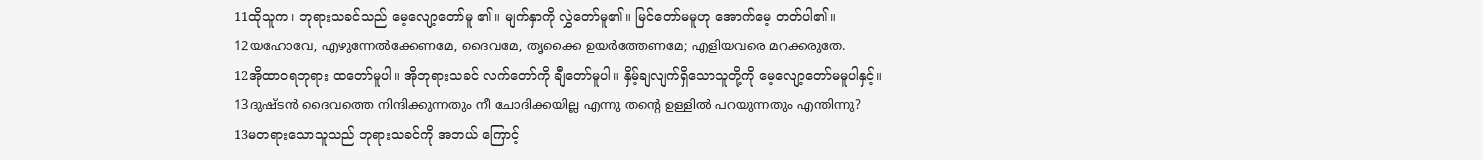11ထိုသူက၊ ဘုရားသခင်သည် မေ့လျော့တော်မူ ၏။ မျက်နှာကို လွှဲတော်မူ၏။ မြင်တော်မမူဟု အောက်မေ့ တတ်ပါ၏။
12യഹോവേ, എഴുന്നേല്‍ക്കേണമേ, ദൈവമേ, തൃക്കൈ ഉയര്‍ത്തേണമേ; എളിയവരെ മറക്കരുതേ.
12အိုထာဝရဘုရား ထတော်မူပါ။ အိုဘုရားသခင် လက်တော်ကို ချီတော်မူပါ။ နှိမ့်ချလျက်ရှိသောသူတို့ကို မေ့လျော့တော်မမူပါနှင့်။
13ദുഷ്ടന്‍ ദൈവത്തെ നിന്ദിക്കുന്നതും നീ ചോദിക്കയില്ല എന്നു തന്റെ ഉള്ളില്‍ പറയുന്നതും എന്തിന്നു?
13မတရားသောသူသည် ဘုရားသခင်ကို အဘယ် ကြောင့်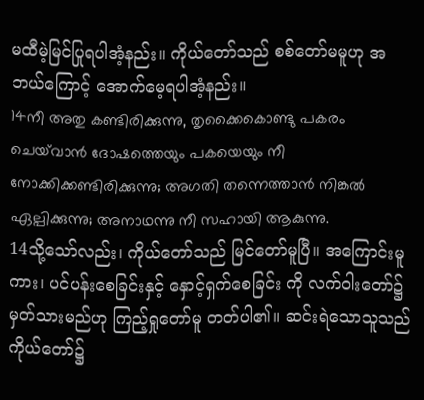မထီမဲ့မြင်ပြုရပါအံ့နည်း။ ကိုယ်တော်သည် စစ်တော်မမူဟု အဘယ်ကြောင့် အောက်မေ့ရပါအံ့နည်း။
14നീ അതു കണ്ടിരിക്കുന്നു, തൃക്കൈകൊണ്ടു പകരം ചെയ്‍വാന്‍ ദോഷത്തെയും പകയെയും നീ നോക്കിക്കണ്ടിരിക്കുന്നു; അഗതി തന്നെത്താന്‍ നിങ്കല്‍ ഏല്പിക്കുന്നു; അനാഥന്നു നീ സഹായി ആകുന്നു.
14သို့သော်လည်း၊ ကိုယ်တော်သည် မြင်တော်မူပြီ။ အကြောင်းမူကား၊ ပင်ပန်းစေခြင်းနှင့် နှောင့်ရှက်စေခြင်း ကို လက်ဝါးတော်၌ မှတ်သားမည်ဟု ကြည့်ရှုတော်မူ တတ်ပါ၏။ ဆင်းရဲသောသူသည် ကိုယ်တော်၌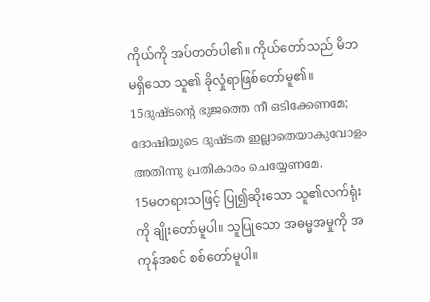ကိုယ်ကို အပ်တတ်ပါ၏။ ကိုယ်တော်သည် မိဘမရှိသော သူ၏ ခိုလှုံရာဖြစ်တော်မူ၏။
15ദുഷ്ടന്റെ ഭുജത്തെ നീ ഒടിക്കേണമേ; ദോഷിയുടെ ദുഷ്ടത ഇല്ലാതെയാകുവോളം അതിന്നു പ്രതികാരം ചെയ്യേണമേ.
15မတရားသဖြင့် ပြု၍ဆိုးသော သူ၏လက်ရုံးကို ချိုးတော်မူပါ။ သူပြုသော အဓမ္မအမှုကို အကုန်အစင် စစ်တော်မူပါ။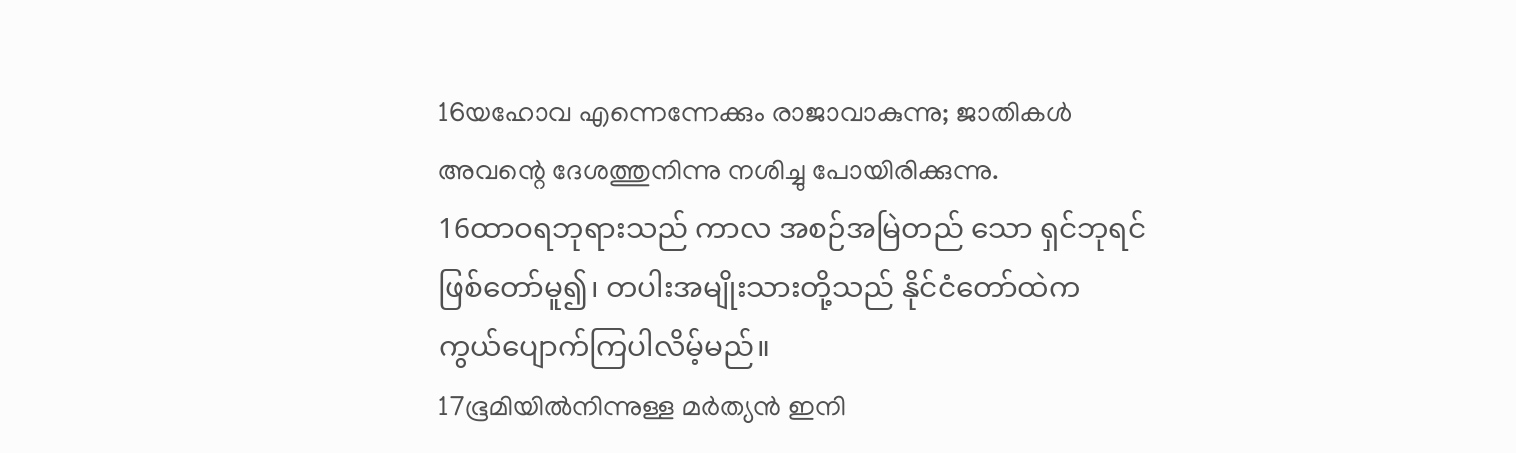16യഹോവ എന്നെന്നേക്കും രാജാവാകുന്നു; ജാതികള്‍ അവന്റെ ദേശത്തുനിന്നു നശിച്ചു പോയിരിക്കുന്നു.
16ထာဝရဘုရားသည် ကာလ အစဉ်အမြဲတည် သော ရှင်ဘုရင်ဖြစ်တော်မူ၍၊ တပါးအမျိုးသားတို့သည် နိုင်ငံတော်ထဲက ကွယ်ပျောက်ကြပါလိမ့်မည်။
17ഭൂമിയില്‍നിന്നുള്ള മര്‍ത്യന്‍ ഇനി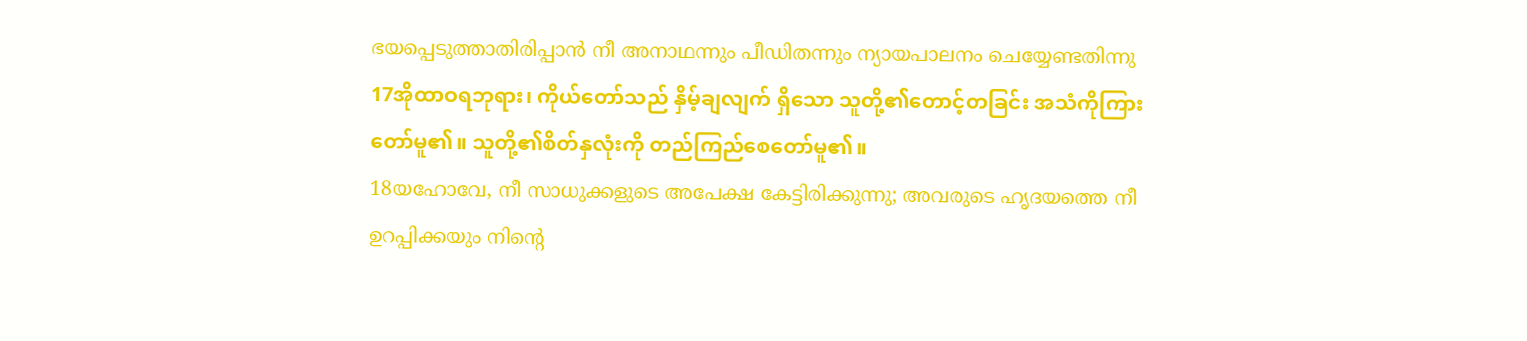ഭയപ്പെടുത്താതിരിപ്പാന്‍ നീ അനാഥന്നും പീഡിതന്നും ന്യായപാലനം ചെയ്യേണ്ടതിന്നു
17အိုထာဝရဘုရား၊ ကိုယ်တော်သည် နှိမ့်ချလျက် ရှိသော သူတို့၏တောင့်တခြင်း အသံကိုကြားတော်မူ၏။ သူတို့၏စိတ်နှလုံးကို တည်ကြည်စေတော်မူ၏။
18യഹോവേ, നീ സാധുക്കളുടെ അപേക്ഷ കേട്ടിരിക്കുന്നു; അവരുടെ ഹൃദയത്തെ നീ ഉറപ്പിക്കയും നിന്റെ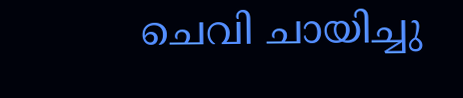ചെവി ചായിച്ചു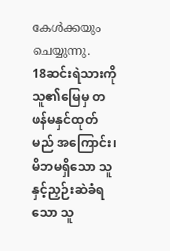കേള്‍ക്കയും ചെയ്യുന്നു.
18ဆင်းရဲသားကို သူ၏မြေမှ တဖန်မနှင်ထုတ်မည် အကြောင်း၊ မိဘမရှိသော သူနှင့်ညှဉ်းဆဲခံရသော သူ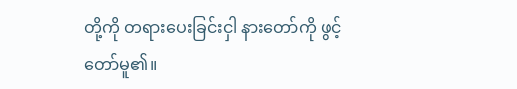တို့ကို တရားပေးခြင်းငှါ နားတော်ကို ဖွင့်တော်မူ၏။